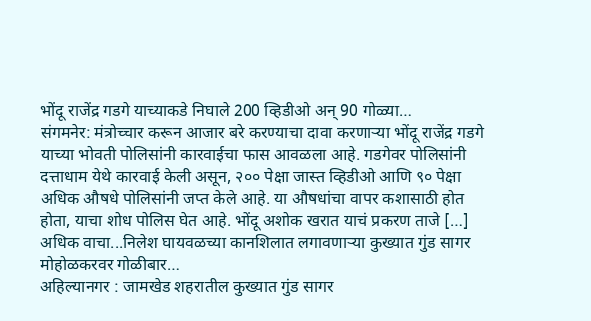भोंदू राजेंद्र गडगे याच्याकडे निघाले 200 व्हिडीओ अन् 90 गोळ्या…
संगमनेर: मंत्रोच्चार करून आजार बरे करण्याचा दावा करणाऱ्या भोंदू राजेंद्र गडगे याच्या भोवती पोलिसांनी कारवाईचा फास आवळला आहे. गडगेवर पोलिसांनी दत्ताधाम येथे कारवाई केली असून, २०० पेक्षा जास्त व्हिडीओ आणि ९० पेक्षा अधिक औषधे पोलिसांनी जप्त केले आहे. या औषधांचा वापर कशासाठी होत होता, याचा शोध पोलिस घेत आहे. भोंदू अशोक खरात याचं प्रकरण ताजे […]
अधिक वाचा...निलेश घायवळच्या कानशिलात लगावणाऱ्या कुख्यात गुंड सागर मोहोळकरवर गोळीबार…
अहिल्यानगर : जामखेड शहरातील कुख्यात गुंड सागर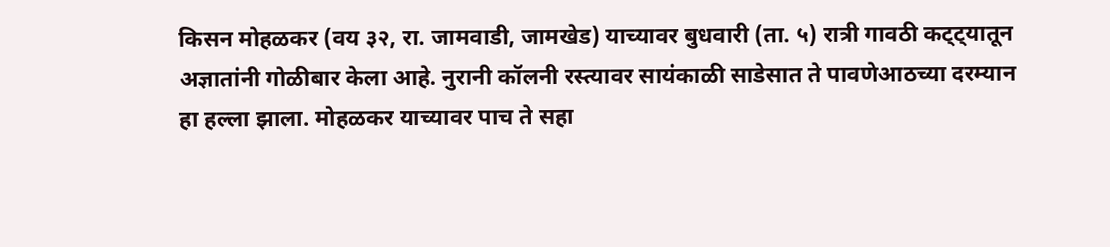किसन मोहळकर (वय ३२, रा. जामवाडी, जामखेड) याच्यावर बुधवारी (ता. ५) रात्री गावठी कट्ट्यातून अज्ञातांनी गोळीबार केला आहे. नुरानी कॉलनी रस्त्यावर सायंकाळी साडेसात ते पावणेआठच्या दरम्यान हा हल्ला झाला. मोहळकर याच्यावर पाच ते सहा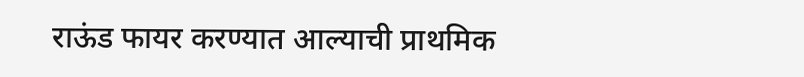राऊंड फायर करण्यात आल्याची प्राथमिक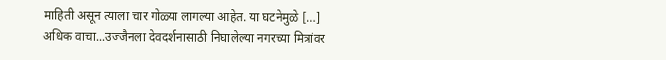माहिती असून त्याला चार गोळ्या लागल्या आहेत. या घटनेमुळे […]
अधिक वाचा...उज्जैनला देवदर्शनासाठी निघालेल्या नगरच्या मित्रांवर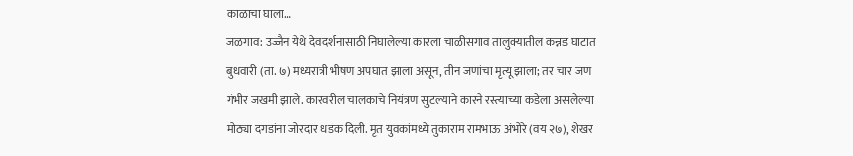काळाचा घाला…
जळगाव: उज्जैन येथे देवदर्शनासाठी निघालेल्या कारला चाळीसगाव तालुक्यातील कन्नड घाटात बुधवारी (ता. ७) मध्यरात्री भीषण अपघात झाला असून, तीन जणांचा मृत्यू झाला; तर चार जण गंभीर जखमी झाले. कारवरील चालकाचे नियंत्रण सुटल्याने कारने रस्त्याच्या कडेला असलेल्या मोठ्या दगडांना जोरदार धडक दिली. मृत युवकांमध्ये तुकाराम रामभाऊ अंभोरे (वय २७), शेखर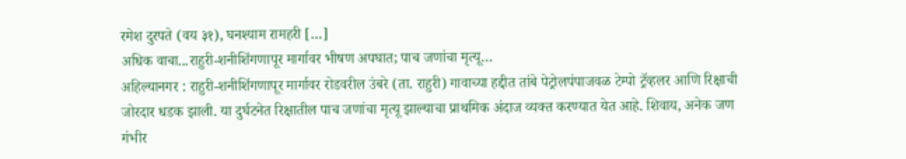रमेश दुरपते (वय ३१), घनश्याम रामहरी […]
अधिक वाचा...राहुरी-शनीशिंगणापूर मार्गावर भीषण अपघात; पाच जणांचा मृत्यू…
अहिल्यानगर : राहुरी-शनीशिंगणापूर मार्गावर रोडवरील उंबरे (ता. राहुरी) गावाच्या हद्दीत तांबे पेट्रोलपंपाजवळ टेम्पो ट्रॅव्हलर आणि रिक्षाची जोरदार धडक झाली. या दुर्घटनेत रिक्षातील पाच जणांचा मृत्यू झाल्याचा प्राथमिक अंदाज व्यक्त करण्यात येत आहे. शिवाय, अनेक जण गंभीर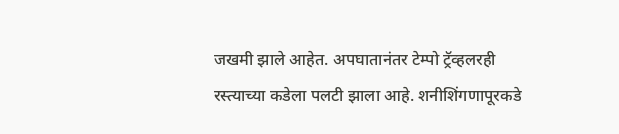जखमी झाले आहेत. अपघातानंतर टेम्पो ट्रॅव्हलरही रस्त्याच्या कडेला पलटी झाला आहे. शनीशिंगणापूरकडे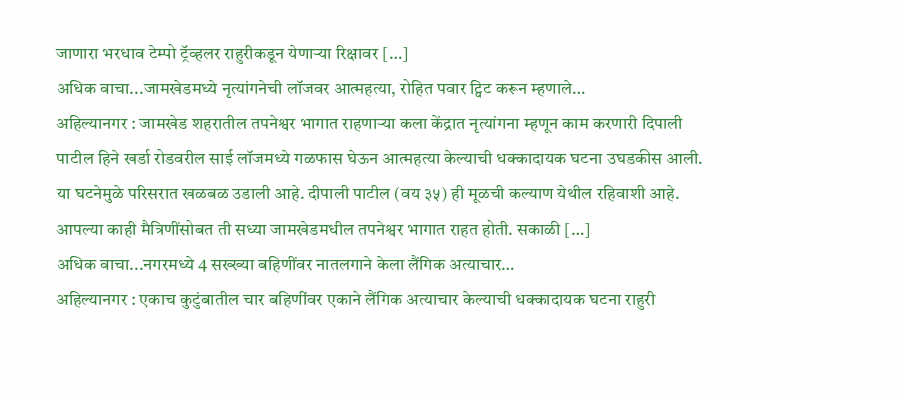जाणारा भरधाव टेम्पो ट्रॅव्हलर राहुरीकडून येणाऱ्या रिक्षावर […]
अधिक वाचा...जामखेडमध्ये नृत्यांगनेची लॉजवर आत्महत्या, रोहित पवार ट्विट करून म्हणाले…
अहिल्यानगर : जामखेड शहरातील तपनेश्वर भागात राहणाऱ्या कला केंद्रात नृत्यांगना म्हणून काम करणारी दिपाली पाटील हिने खर्डा रोडवरील साई लॉजमध्ये गळफास घेऊन आत्महत्या केल्याची धक्कादायक घटना उघडकीस आली. या घटनेमुळे परिसरात खळबळ उडाली आहे. दीपाली पाटील (वय ३५) ही मूळची कल्याण येथील रहिवाशी आहे. आपल्या काही मैत्रिणींसोबत ती सध्या जामखेडमधील तपनेश्वर भागात राहत होती. सकाळी […]
अधिक वाचा...नगरमध्ये 4 सख्ख्या बहिणींवर नातलगाने केला लैंगिक अत्याचार…
अहिल्यानगर : एकाच कुटुंबातील चार बहिणींवर एकाने लैंगिक अत्याचार केल्याची धक्कादायक घटना राहुरी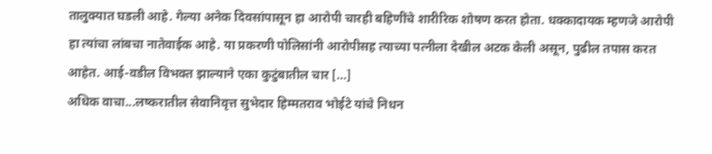तालुक्यात घडली आहे. गेल्या अनेक दिवसांपासून हा आरोपी चारही बहिणींचे शारीरिक शोषण करत होता. धक्कादायक म्हणजे आरोपी हा त्यांचा लांबचा नातेवाईक आहे. या प्रकरणी पोलिसांनी आरोपीसह त्याच्या पत्नीला देखील अटक केली असून, पुढील तपास करत आहेत. आई-वडील विभक्त झाल्याने एका कुटुंबातील चार […]
अधिक वाचा...लष्करातील सेवानिवृत्त सुभेदार हिम्मतराव भोईटे यांचे निधन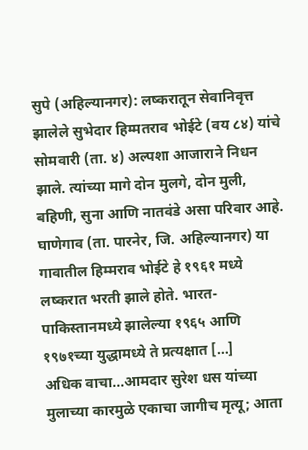सुपे (अहिल्यानगर): लष्करातून सेवानिवृत्त झालेले सुभेदार हिम्मतराव भोईटे (वय ८४) यांचे सोमवारी (ता. ४) अल्पशा आजाराने निधन झाले. त्यांच्या मागे दोन मुलगे, दोन मुली, बहिणी, सुना आणि नातवंडे असा परिवार आहे. घाणेगाव (ता. पारनेर, जि. अहिल्यानगर) या गावातील हिम्मराव भोईटे हे १९६१ मध्ये लष्करात भरती झाले होते. भारत-पाकिस्तानमध्ये झालेल्या १९६५ आणि १९७१च्या युद्धामध्ये ते प्रत्यक्षात […]
अधिक वाचा...आमदार सुरेश धस यांच्या मुलाच्या कारमुळे एकाचा जागीच मृत्यू; आता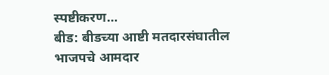स्पष्टीकरण…
बीड: बीडच्या आष्टी मतदारसंघातील भाजपचे आमदार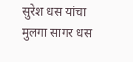सुरेश धस यांचा मुलगा सागर धस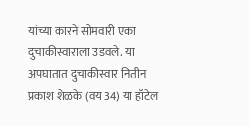यांच्या कारने सोमवारी एका दुचाकीस्वाराला उडवले. या अपघातात दुचाकीस्वार नितीन प्रकाश शेळके (वय 34) या हॉटेल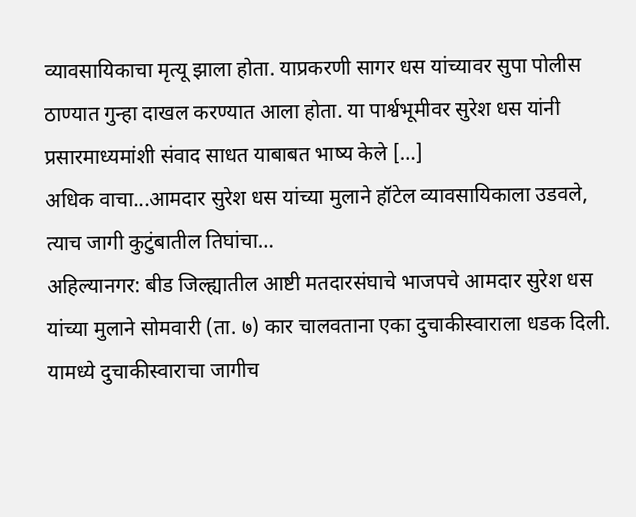व्यावसायिकाचा मृत्यू झाला होता. याप्रकरणी सागर धस यांच्यावर सुपा पोलीस ठाण्यात गुन्हा दाखल करण्यात आला होता. या पार्श्वभूमीवर सुरेश धस यांनी प्रसारमाध्यमांशी संवाद साधत याबाबत भाष्य केले […]
अधिक वाचा...आमदार सुरेश धस यांच्या मुलाने हॉटेल व्यावसायिकाला उडवले, त्याच जागी कुटुंबातील तिघांचा…
अहिल्यानगर: बीड जिल्ह्यातील आष्टी मतदारसंघाचे भाजपचे आमदार सुरेश धस यांच्या मुलाने सोमवारी (ता. ७) कार चालवताना एका दुचाकीस्वाराला धडक दिली. यामध्ये दुचाकीस्वाराचा जागीच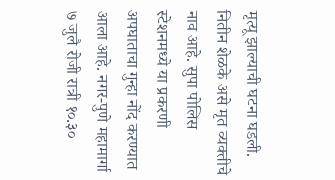मृत्यू झाल्याची घटना घडली. नितीन शेळके असे मृत व्यक्तीचे नाव आहे. सुपा पोलिस स्टेशनमध्ये या प्रकरणी अपघाताचा गुन्हा नोंद करण्यात आला आहे. नगर-पुणे महामार्गा ७ जुलै रोजी रात्री १०.३०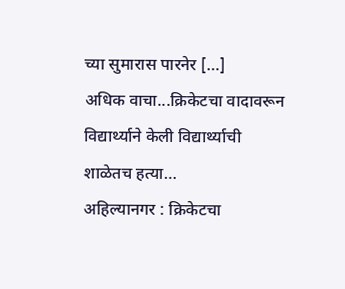च्या सुमारास पारनेर […]
अधिक वाचा...क्रिकेटचा वादावरून विद्यार्थ्याने केली विद्यार्थ्याची शाळेतच हत्या…
अहिल्यानगर : क्रिकेटचा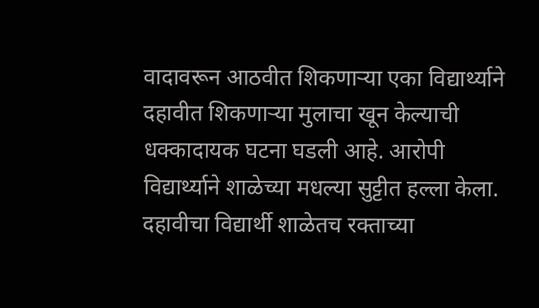वादावरून आठवीत शिकणाऱ्या एका विद्यार्थ्याने दहावीत शिकणाऱ्या मुलाचा खून केल्याची धक्कादायक घटना घडली आहे. आरोपी विद्यार्थ्याने शाळेच्या मधल्या सुट्टीत हल्ला केला. दहावीचा विद्यार्थी शाळेतच रक्ताच्या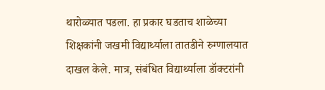थारोळ्यात पडला. हा प्रकार घडताच शाळेच्या शिक्षकांनी जखमी विद्यार्थ्याला तातडीने रुग्णालयात दाखल केले. मात्र, संबंधित विद्यार्थ्याला डॉक्टरांनी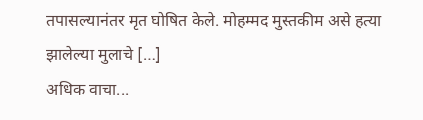तपासल्यानंतर मृत घोषित केले. मोहम्मद मुस्तकीम असे हत्या झालेल्या मुलाचे […]
अधिक वाचा...